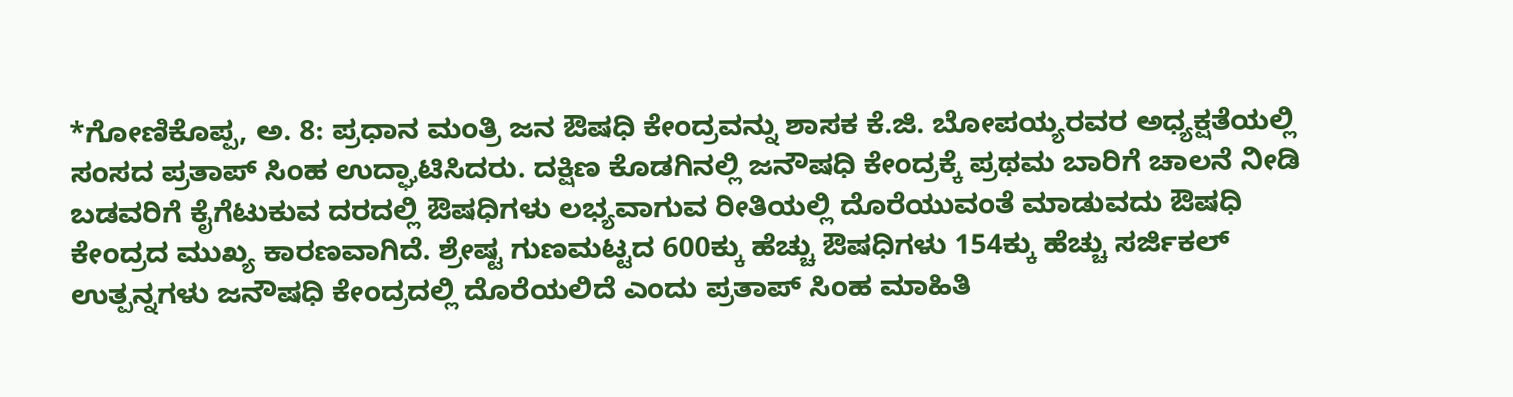*ಗೋಣಿಕೊಪ್ಪ, ಅ. 8: ಪ್ರಧಾನ ಮಂತ್ರಿ ಜನ ಔಷಧಿ ಕೇಂದ್ರವನ್ನು ಶಾಸಕ ಕೆ.ಜಿ. ಬೋಪಯ್ಯರವರ ಅಧ್ಯಕ್ಷತೆಯಲ್ಲಿ ಸಂಸದ ಪ್ರತಾಪ್ ಸಿಂಹ ಉದ್ಘಾಟಿಸಿದರು. ದಕ್ಷಿಣ ಕೊಡಗಿನಲ್ಲಿ ಜನೌಷಧಿ ಕೇಂದ್ರಕ್ಕೆ ಪ್ರಥಮ ಬಾರಿಗೆ ಚಾಲನೆ ನೀಡಿ ಬಡವರಿಗೆ ಕೈಗೆಟುಕುವ ದರದಲ್ಲಿ ಔಷಧಿಗಳು ಲಭ್ಯವಾಗುವ ರೀತಿಯಲ್ಲಿ ದೊರೆಯುವಂತೆ ಮಾಡುವದು ಔಷಧಿ ಕೇಂದ್ರದ ಮುಖ್ಯ ಕಾರಣವಾಗಿದೆ. ಶ್ರೇಷ್ಟ ಗುಣಮಟ್ಟದ 600ಕ್ಕು ಹೆಚ್ಚು ಔಷಧಿಗಳು 154ಕ್ಕು ಹೆಚ್ಚು ಸರ್ಜಿಕಲ್ ಉತ್ಪನ್ನಗಳು ಜನೌಷಧಿ ಕೇಂದ್ರದಲ್ಲಿ ದೊರೆಯಲಿದೆ ಎಂದು ಪ್ರತಾಪ್ ಸಿಂಹ ಮಾಹಿತಿ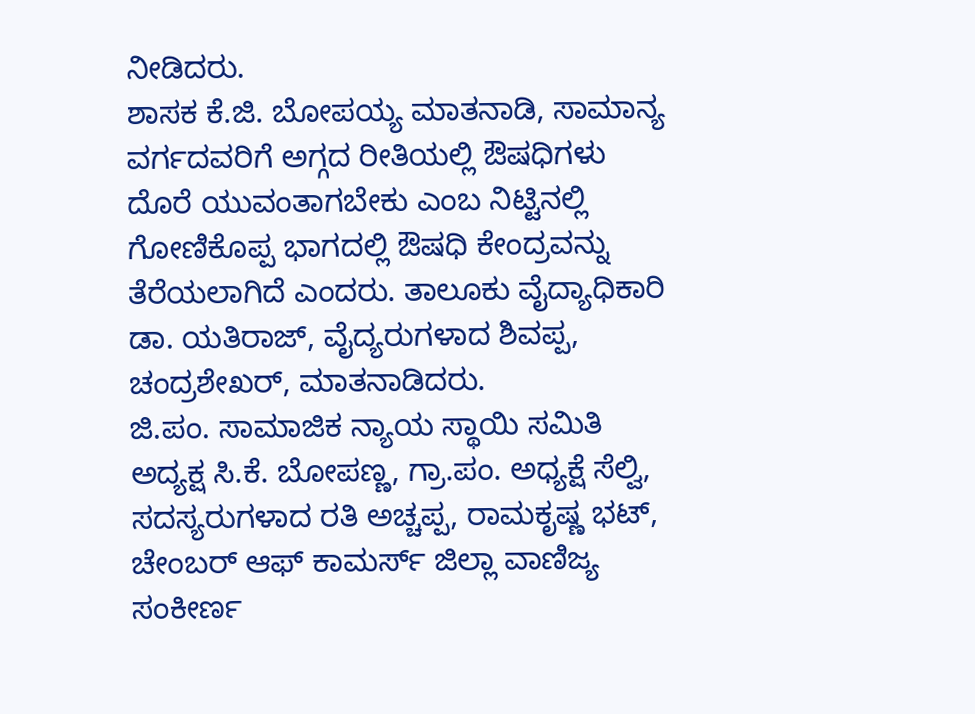ನೀಡಿದರು.
ಶಾಸಕ ಕೆ.ಜಿ. ಬೋಪಯ್ಯ ಮಾತನಾಡಿ, ಸಾಮಾನ್ಯ ವರ್ಗದವರಿಗೆ ಅಗ್ಗದ ರೀತಿಯಲ್ಲಿ ಔಷಧಿಗಳು ದೊರೆ ಯುವಂತಾಗಬೇಕು ಎಂಬ ನಿಟ್ಟಿನಲ್ಲಿ
ಗೋಣಿಕೊಪ್ಪ ಭಾಗದಲ್ಲಿ ಔಷಧಿ ಕೇಂದ್ರವನ್ನು ತೆರೆಯಲಾಗಿದೆ ಎಂದರು. ತಾಲೂಕು ವೈದ್ಯಾಧಿಕಾರಿ ಡಾ. ಯತಿರಾಜ್, ವೈದ್ಯರುಗಳಾದ ಶಿವಪ್ಪ, ಚಂದ್ರಶೇಖರ್, ಮಾತನಾಡಿದರು.
ಜಿ.ಪಂ. ಸಾಮಾಜಿಕ ನ್ಯಾಯ ಸ್ಥಾಯಿ ಸಮಿತಿ ಅದ್ಯಕ್ಷ ಸಿ.ಕೆ. ಬೋಪಣ್ಣ, ಗ್ರಾ.ಪಂ. ಅಧ್ಯಕ್ಷೆ ಸೆಲ್ವಿ, ಸದಸ್ಯರುಗಳಾದ ರತಿ ಅಚ್ಚಪ್ಪ, ರಾಮಕೃಷ್ಣ ಭಟ್, ಚೇಂಬರ್ ಆಫ್ ಕಾಮರ್ಸ್ ಜಿಲ್ಲಾ ವಾಣಿಜ್ಯ ಸಂಕೀರ್ಣ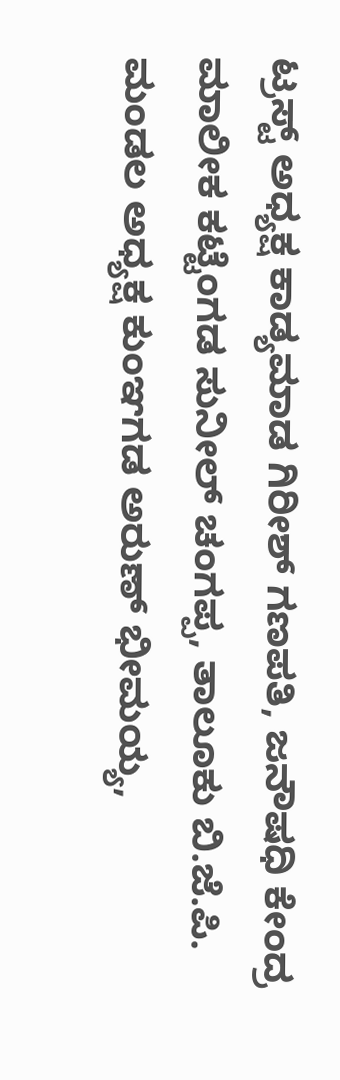ಟ್ರಸ್ಟ್ ಅಧ್ಯಕ್ಷ ಕಾಡ್ಯಮಾಡ ಗಿರೀಶ್ ಗಣಪತಿ, ಜನೌಷಧಿ ಕೇಂದ್ರ ಮಾಲೀಕ ಕಟ್ಟೆಂಗಡ ಸುನೀಲ್ ಚಂಗಪ್ಪ, ತಾಲೂಕು ಬಿ.ಜೆ.ಪಿ. ಮಂಡಲ ಅಧ್ಯಕ್ಷ ಕುಂಞಗಡ ಅರುಣ್ ಭೀಮಯ್ಯ,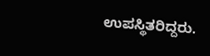ಉಪಸ್ಥಿತರಿದ್ದರು.